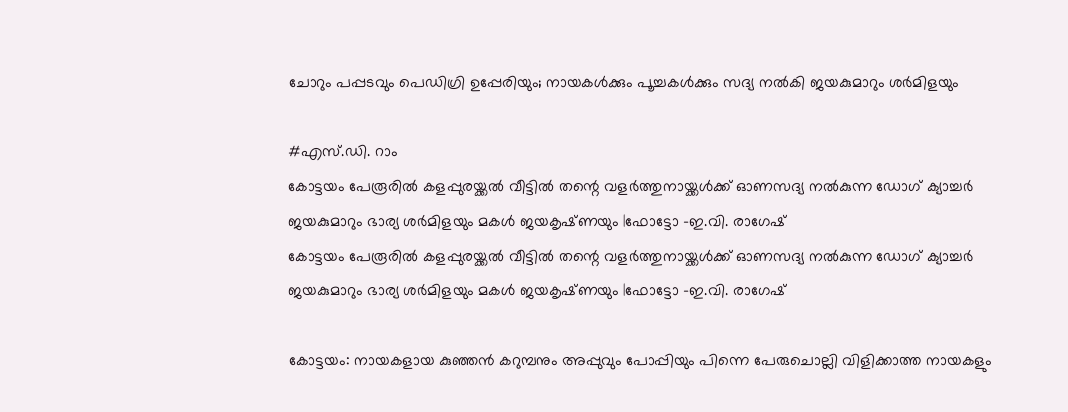ചോറും പപ്പടവും പെഡിഗ്രി ഉപ്പേരിയും; നായകള്‍ക്കും പൂച്ചകള്‍ക്കും സദ്യ നല്‍കി ജയകുമാറും ശർമിളയും

#എസ്.ഡി. റാം
കോട്ടയം പേരൂരിൽ കളപ്പുരയ്ക്കൽ വീട്ടിൽ തന്റെ വളർത്തുനായ്ക്കൾക്ക് ഓണസദ്യ നൽകുന്ന ഡോഗ് ക്യാച്ചർ ജയകുമാറും ഭാര്യ ശർമിളയും മകൾ ജയകൃഷ്‌ണയും |ഫോട്ടോ -ഇ.വി. രാഗേഷ്
കോട്ടയം പേരൂരിൽ കളപ്പുരയ്ക്കൽ വീട്ടിൽ തന്റെ വളർത്തുനായ്ക്കൾക്ക് ഓണസദ്യ നൽകുന്ന ഡോഗ് ക്യാച്ചർ ജയകുമാറും ഭാര്യ ശർമിളയും മകൾ ജയകൃഷ്‌ണയും |ഫോട്ടോ -ഇ.വി. രാഗേഷ്

കോട്ടയം: നായകളായ കുഞ്ഞന്‍ കറുമ്പനും അപ്പുവും പോപ്പിയും പിന്നെ പേരുചൊല്ലി വിളിക്കാത്ത നായകളും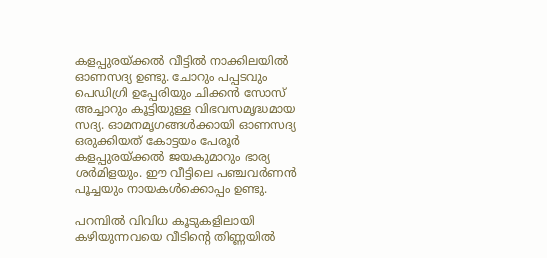കളപ്പുരയ്ക്കല്‍ വീട്ടില്‍ നാക്കിലയില്‍ ഓണസദ്യ ഉണ്ടു. ചോറും പപ്പടവും പെഡിഗ്രി ഉപ്പേരിയും ചിക്കന്‍ സോസ് അച്ചാറും കൂട്ടിയുള്ള വിഭവസമൃദ്ധമായ സദ്യ. ഓമനമൃഗങ്ങള്‍ക്കായി ഓണസദ്യ ഒരുക്കിയത് കോട്ടയം പേരൂര്‍ കളപ്പുരയ്ക്കല്‍ ജയകുമാറും ഭാര്യ ശര്‍മിളയും. ഈ വീട്ടിലെ പഞ്ചവര്‍ണന്‍ പൂച്ചയും നായകള്‍ക്കൊപ്പം ഉണ്ടു.

പറമ്പില്‍ വിവിധ കൂടുകളിലായി കഴിയുന്നവയെ വീടിന്റെ തിണ്ണയില്‍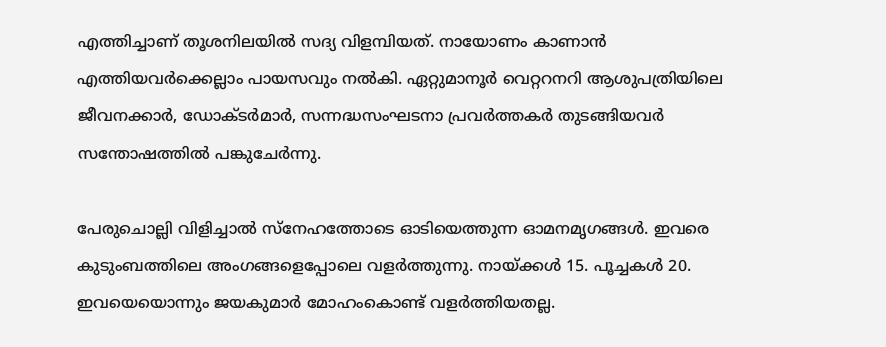എത്തിച്ചാണ് തൂശനിലയില്‍ സദ്യ വിളമ്പിയത്. നായോണം കാണാന്‍ എത്തിയവര്‍ക്കെല്ലാം പായസവും നല്‍കി. ഏറ്റുമാനൂര്‍ വെറ്ററനറി ആശുപത്രിയിലെ ജീവനക്കാര്‍, ഡോക്ടര്‍മാര്‍, സന്നദ്ധസംഘടനാ പ്രവര്‍ത്തകര്‍ തുടങ്ങിയവര്‍ സന്തോഷത്തില്‍ പങ്കുചേര്‍ന്നു.

പേരുചൊല്ലി വിളിച്ചാല്‍ സ്‌നേഹത്തോടെ ഓടിയെത്തുന്ന ഓമനമൃഗങ്ങള്‍. ഇവരെ കുടുംബത്തിലെ അംഗങ്ങളെപ്പോലെ വളര്‍ത്തുന്നു. നായ്ക്കള്‍ 15. പൂച്ചകള്‍ 20. ഇവയെയൊന്നും ജയകുമാര്‍ മോഹംകൊണ്ട് വളര്‍ത്തിയതല്ല.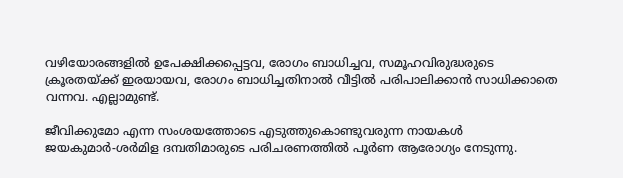വഴിയോരങ്ങളില്‍ ഉപേക്ഷിക്കപ്പെട്ടവ, രോഗം ബാധിച്ചവ, സമൂഹവിരുദ്ധരുടെ ക്രൂരതയ്ക്ക് ഇരയായവ, രോഗം ബാധിച്ചതിനാല്‍ വീട്ടില്‍ പരിപാലിക്കാന്‍ സാധിക്കാതെ വന്നവ. എല്ലാമുണ്ട്.

ജീവിക്കുമോ എന്ന സംശയത്തോടെ എടുത്തുകൊണ്ടുവരുന്ന നായകള്‍ ജയകുമാര്‍-ശര്‍മിള ദമ്പതിമാരുടെ പരിചരണത്തില്‍ പൂര്‍ണ ആരോഗ്യം നേടുന്നു.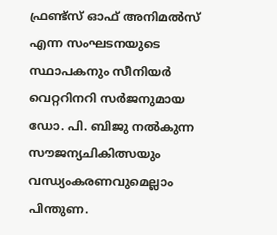ഫ്രണ്ട്‌സ് ഓഫ് അനിമല്‍സ് എന്ന സംഘടനയുടെ സ്ഥാപകനും സീനിയര്‍ വെറ്ററിനറി സര്‍ജനുമായ ഡോ. പി. ബിജു നല്‍കുന്ന സൗജന്യചികിത്സയും വന്ധ്യംകരണവുമെല്ലാം പിന്തുണ.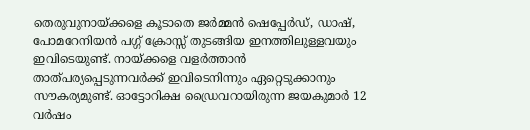തെരുവുനായ്ക്കളെ കൂടാതെ ജര്‍മ്മന്‍ ഷെപ്പേര്‍ഡ്, ഡാഷ്, പോമറേനിയന്‍ പഗ്ഗ് ക്രോസ്സ് തുടങ്ങിയ ഇനത്തിലുള്ളവയും ഇവിടെയുണ്ട്. നായ്ക്കളെ വളര്‍ത്താന്‍ താത്പര്യപ്പെടുന്നവര്‍ക്ക് ഇവിടെനിന്നും ഏറ്റെടുക്കാനും സൗകര്യമുണ്ട്. ഓട്ടോറിക്ഷ ഡ്രൈവറായിരുന്ന ജയകുമാര്‍ 12 വര്‍ഷം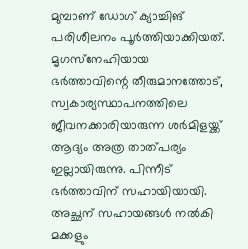മുമ്പാണ് ഡോഗ് ക്യാച്ചിങ് പരിശീലനം പൂര്‍ത്തിയാക്കിയത്. മൃഗസ്‌നേഹിയായ ഭര്‍ത്താവിന്റെ തീരുമാനത്തോട്, സ്വകാര്യസ്ഥാപനത്തിലെ ജീവനക്കാരിയാരുന്ന ശര്‍മിളയ്ക്ക് ആദ്യം അത്ര താത്പര്യം ഇല്ലായിരുന്നു. പിന്നീട് ഭര്‍ത്താവിന് സഹായിയായി. അച്ഛന് സഹായങ്ങള്‍ നല്‍കി മക്കളും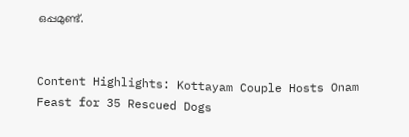ഒപ്പമുണ്ട്.


Content Highlights: Kottayam Couple Hosts Onam Feast for 35 Rescued Dogs